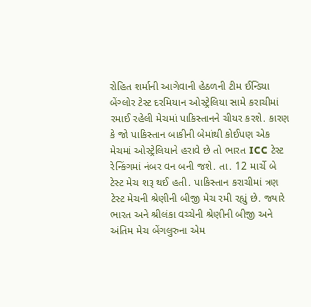રોહિત શર્માની આગેવાની હેઠળની ટીમ ઈન્ડિયા બેંગ્લોર ટેસ્ટ દરમિયાન ઓસ્ટ્રેલિયા સામે કરાચીમાં રમાઈ રહેલી મેચમાં પાકિસ્તાનને ચીયર કરશે. કારણ કે જો પાકિસ્તાન બાકીની બેમાંથી કોઈપણ એક મેચમાં ઓસ્ટ્રેલિયાને હરાવે છે તો ભારત ICC ટેસ્ટ રેન્કિંગમાં નંબર વન બની જશે. તા. 12 માર્ચે બે ટેસ્ટ મેચ શરૂ થઈ હતી. પાકિસ્તાન કરાચીમાં ત્રણ ટેસ્ટ મેચની શ્રેણીની બીજી મેચ રમી રહ્યું છે. જ્યારે ભારત અને શ્રીલંકા વચ્ચેની શ્રેણીની બીજી અને અંતિમ મેચ બેંગલુરુના એમ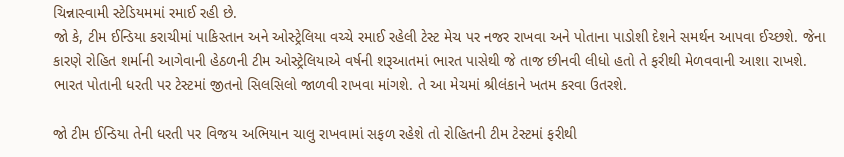ચિન્નાસ્વામી સ્ટેડિયમમાં રમાઈ રહી છે.
જો કે, ટીમ ઈન્ડિયા કરાચીમાં પાકિસ્તાન અને ઓસ્ટ્રેલિયા વચ્ચે રમાઈ રહેલી ટેસ્ટ મેચ પર નજર રાખવા અને પોતાના પાડોશી દેશને સમર્થન આપવા ઈચ્છશે. જેના કારણે રોહિત શર્માની આગેવાની હેઠળની ટીમ ઓસ્ટ્રેલિયાએ વર્ષની શરૂઆતમાં ભારત પાસેથી જે તાજ છીનવી લીધો હતો તે ફરીથી મેળવવાની આશા રાખશે. ભારત પોતાની ધરતી પર ટેસ્ટમાં જીતનો સિલસિલો જાળવી રાખવા માંગશે. તે આ મેચમાં શ્રીલંકાને ખતમ કરવા ઉતરશે.

જો ટીમ ઈન્ડિયા તેની ધરતી પર વિજય અભિયાન ચાલુ રાખવામાં સફળ રહેશે તો રોહિતની ટીમ ટેસ્ટમાં ફરીથી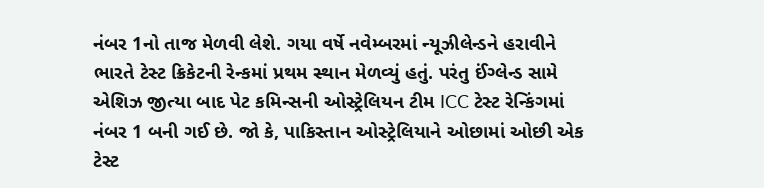નંબર 1નો તાજ મેળવી લેશે. ગયા વર્ષે નવેમ્બરમાં ન્યૂઝીલેન્ડને હરાવીને ભારતે ટેસ્ટ ક્રિકેટની રેન્કમાં પ્રથમ સ્થાન મેળવ્યું હતું. પરંતુ ઈંગ્લેન્ડ સામે એશિઝ જીત્યા બાદ પેટ કમિન્સની ઓસ્ટ્રેલિયન ટીમ ICC ટેસ્ટ રેન્કિંગમાં નંબર 1 બની ગઈ છે. જો કે, પાકિસ્તાન ઓસ્ટ્રેલિયાને ઓછામાં ઓછી એક ટેસ્ટ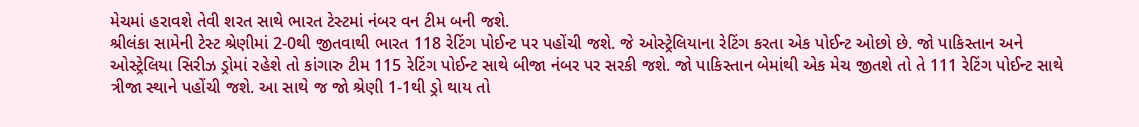મેચમાં હરાવશે તેવી શરત સાથે ભારત ટેસ્ટમાં નંબર વન ટીમ બની જશે.
શ્રીલંકા સામેની ટેસ્ટ શ્રેણીમાં 2-0થી જીતવાથી ભારત 118 રેટિંગ પોઈન્ટ પર પહોંચી જશે. જે ઓસ્ટ્રેલિયાના રેટિંગ કરતા એક પોઈન્ટ ઓછો છે. જો પાકિસ્તાન અને ઓસ્ટ્રેલિયા સિરીઝ ડ્રોમાં રહેશે તો કાંગારુ ટીમ 115 રેટિંગ પોઈન્ટ સાથે બીજા નંબર પર સરકી જશે. જો પાકિસ્તાન બેમાંથી એક મેચ જીતશે તો તે 111 રેટિંગ પોઈન્ટ સાથે ત્રીજા સ્થાને પહોંચી જશે. આ સાથે જ જો શ્રેણી 1-1થી ડ્રો થાય તો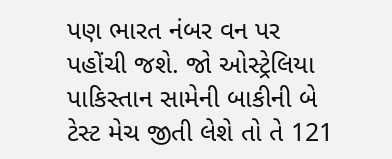પણ ભારત નંબર વન પર પહોંચી જશે. જો ઓસ્ટ્રેલિયા પાકિસ્તાન સામેની બાકીની બે ટેસ્ટ મેચ જીતી લેશે તો તે 121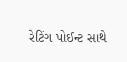રેટિંગ પોઈન્ટ સાથે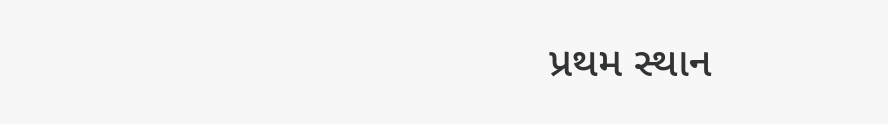પ્રથમ સ્થાન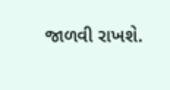જાળવી રાખશે.